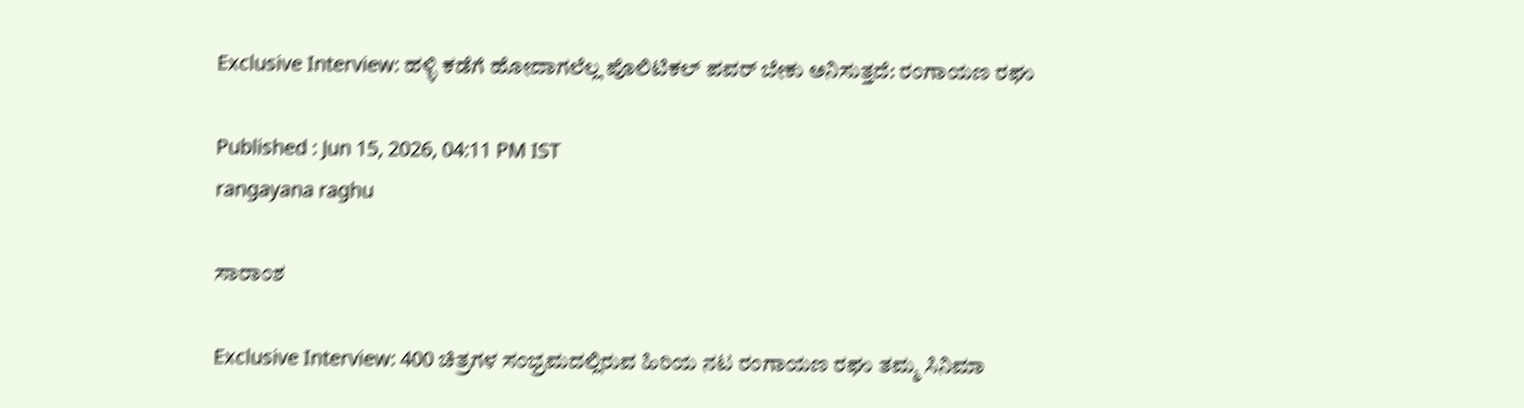Exclusive Interview: ಹಳ್ಳಿ ಕಡೆಗೆ ಹೋದಾಗಲೆಲ್ಲ ಪೊಲಿಟಿಕಲ್‌ ಪವರ್‌ ಬೇಕು ಅನಿಸುತ್ತದೆ: ರಂಗಾಯಣ ರಘು

Published : Jun 15, 2026, 04:11 PM IST
rangayana raghu

ಸಾರಾಂಶ

Exclusive Interview: 400 ಚಿತ್ರಗಳ ಸಂಭ್ರಮದಲ್ಲಿರುವ ಹಿರಿಯ ನಟ ರಂಗಾಯಣ ರಘು ತಮ್ಮ ಸಿನಿಮಾ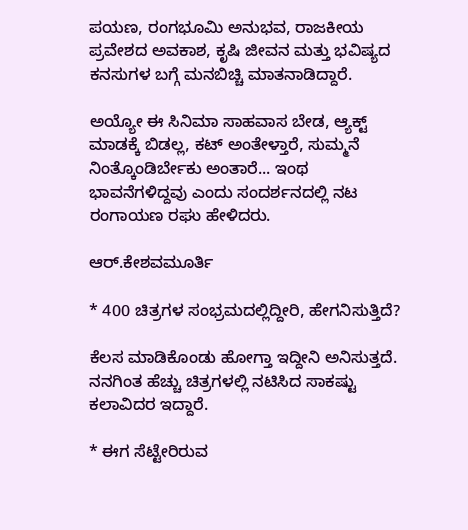ಪಯಣ, ರಂಗಭೂಮಿ ಅನುಭವ, ರಾಜಕೀಯ ಪ್ರವೇಶದ ಅವಕಾಶ, ಕೃಷಿ ಜೀವನ ಮತ್ತು ಭವಿಷ್ಯದ ಕನಸುಗಳ ಬಗ್ಗೆ ಮನಬಿಚ್ಚಿ ಮಾತನಾಡಿದ್ದಾರೆ.

ಅಯ್ಯೋ ಈ ಸಿನಿಮಾ ಸಾಹವಾಸ ಬೇಡ, ಆ್ಯಕ್ಟ್‌ ಮಾಡಕ್ಕೆ ಬಿಡಲ್ಲ, ಕಟ್‌ ಅಂತೇಳ್ತಾರೆ, ಸುಮ್ಮನೆ ನಿಂತ್ಕೊಂಡಿರ್ಬೇಕು ಅಂತಾರೆ... ಇಂಥ ಭಾವನೆಗಳಿದ್ದವು ಎಂದು ಸಂದರ್ಶನದಲ್ಲಿ ನಟ ರಂಗಾಯಣ ರಘು ಹೇಳಿದರು.

ಆರ್.ಕೇಶವಮೂರ್ತಿ

* 400 ಚಿತ್ರಗಳ ಸಂಭ್ರಮದಲ್ಲಿದ್ದೀರಿ, ಹೇಗನಿಸುತ್ತಿದೆ?

ಕೆಲಸ ಮಾಡಿಕೊಂಡು ಹೋಗ್ತಾ ಇದ್ದೀನಿ ಅನಿಸುತ್ತದೆ. ನನಗಿಂತ ಹೆಚ್ಚು ಚಿತ್ರಗಳಲ್ಲಿ ನಟಿಸಿದ ಸಾಕಷ್ಟು ಕಲಾವಿದರ ಇದ್ದಾರೆ.

* ಈಗ ಸೆಟ್ಟೇರಿರುವ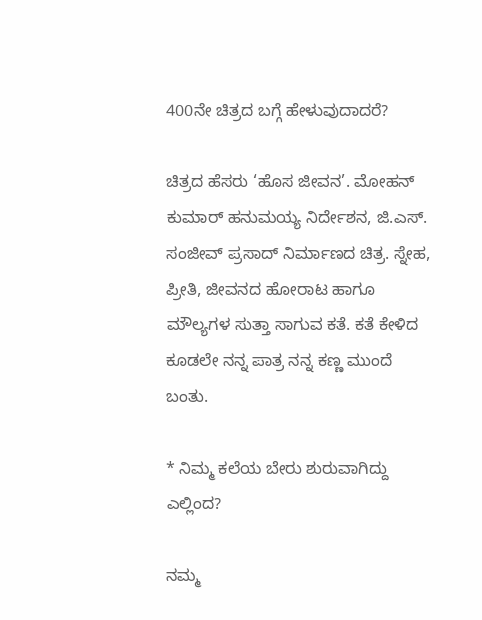400ನೇ ಚಿತ್ರದ ಬಗ್ಗೆ ಹೇಳುವುದಾದರೆ?

ಚಿತ್ರದ ಹೆಸರು ‘ಹೊಸ ಜೀವನ’. ಮೋಹನ್‌ ಕುಮಾರ್‌ ಹನುಮಯ್ಯ ನಿರ್ದೇಶನ, ಜಿ.ಎಸ್‌. ಸಂಜೀವ್‌ ಪ್ರಸಾದ್‌ ನಿರ್ಮಾಣದ ಚಿತ್ರ. ಸ್ನೇಹ, ಪ್ರೀತಿ, ಜೀವನದ ಹೋರಾಟ ಹಾಗೂ ಮೌಲ್ಯಗಳ ಸುತ್ತಾ ಸಾಗುವ ಕತೆ. ಕತೆ ಕೇಳಿದ ಕೂಡಲೇ ನನ್ನ ಪಾತ್ರ ನನ್ನ ಕಣ್ಣ ಮುಂದೆ ಬಂತು.

* ನಿಮ್ಮ ಕಲೆಯ ಬೇರು ಶುರುವಾಗಿದ್ದು ಎಲ್ಲಿಂದ?

ನಮ್ಮ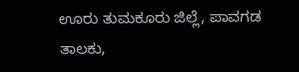ಊರು ತುಮಕೂರು ಜಿಲ್ಲೆ, ಪಾವಗಡ ತಾಲಕು,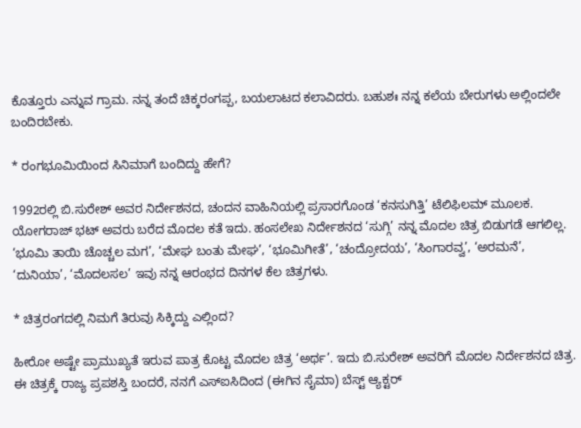ಕೊತ್ತೂರು ಎನ್ನುವ ಗ್ರಾಮ. ನನ್ನ ತಂದೆ ಚಿಕ್ಕರಂಗಪ್ಪ, ಬಯಲಾಟದ ಕಲಾವಿದರು. ಬಹುಶಃ ನನ್ನ ಕಲೆಯ ಬೇರುಗಳು ಅಲ್ಲಿಂದಲೇ ಬಂದಿರಬೇಕು.

* ರಂಗಭೂಮಿಯಿಂದ ಸಿನಿಮಾಗೆ ಬಂದಿದ್ದು ಹೇಗೆ?

1992ರಲ್ಲಿ ಬಿ.ಸುರೇಶ್‌ ಅವರ ನಿರ್ದೇಶನದ, ಚಂದನ ವಾಹಿನಿಯಲ್ಲಿ ಪ್ರಸಾರಗೊಂಡ ‘ಕನಸುಗಿತ್ತಿ’ ಟೆಲಿಫಿಲಮ್‌ ಮೂಲಕ. ಯೋಗರಾಜ್‌ ಭಟ್‌ ಅವರು ಬರೆದ ಮೊದಲ ಕತೆ ಇದು. ಹಂಸಲೇಖ ನಿರ್ದೇಶನದ ‘ಸುಗ್ಗಿ’ ನನ್ನ ಮೊದಲ ಚಿತ್ರ ಬಿಡುಗಡೆ ಆಗಲಿಲ್ಲ. ‘ಭೂಮಿ ತಾಯಿ ಚೊಚ್ಚಲ ಮಗ’, ‘ಮೇಘ ಬಂತು ಮೇಘ’, ‘ಭೂಮಿಗೀತೆ’, ‘ಚಂದ್ರೋದಯ’, ‘ಸಿಂಗಾರವ್ವ’, ‘ಅರಮನೆ’, ‘ದುನಿಯಾ’, ‘ಮೊದಲಸಲ’ ಇವು ನನ್ನ ಆರಂಭದ ದಿನಗಳ ಕೆಲ ಚಿತ್ರಗಳು.

* ಚಿತ್ರರಂಗದಲ್ಲಿ ನಿಮಗೆ ತಿರುವು ಸಿಕ್ಕಿದ್ದು ಎಲ್ಲಿಂದ?

ಹೀರೋ ಅಷ್ಟೇ ಪ್ರಾಮುಖ್ಯತೆ ಇರುವ ಪಾತ್ರ ಕೊಟ್ಟ ಮೊದಲ ಚಿತ್ರ ‘ಅರ್ಥ’. ಇದು ಬಿ.ಸುರೇಶ್‌ ಅವರಿಗೆ ಮೊದಲ ನಿರ್ದೇಶನದ ಚಿತ್ರ. ಈ ಚಿತ್ರಕ್ಕೆ ರಾಜ್ಯ ಪ್ರಪಶಸ್ತಿ ಬಂದರೆ, ನನಗೆ ಎಸ್‌ಐಸಿದಿಂದ (ಈಗಿನ ಸೈಮಾ) ಬೆಸ್ಟ್‌ ಆ್ಯಕ್ಟರ್‌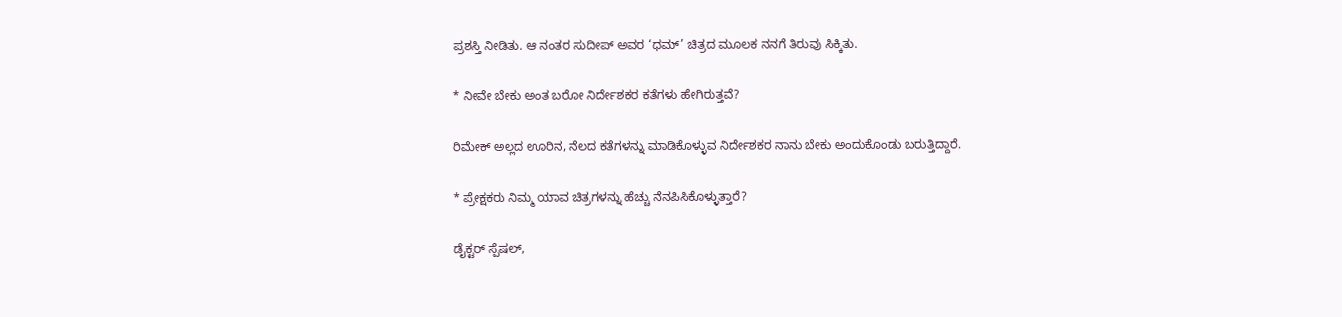ಪ್ರಶಸ್ತಿ ನೀಡಿತು. ಆ ನಂತರ ಸುದೀಪ್‌ ಅವರ ‘ಧಮ್‌’ ಚಿತ್ರದ ಮೂಲಕ ನನಗೆ ತಿರುವು ಸಿಕ್ಕಿತು.

* ನೀವೇ ಬೇಕು ಅಂತ ಬರೋ ನಿರ್ದೇಶಕರ ಕತೆಗಳು ಹೇಗಿರುತ್ತವೆ?

ರಿಮೇಕ್‌ ಅಲ್ಲದ ಊರಿನ, ನೆಲದ ಕತೆಗಳನ್ನು ಮಾಡಿಕೊಳ್ಳುವ ನಿರ್ದೇಶಕರ ನಾನು ಬೇಕು ಅಂದುಕೊಂಡು ಬರುತ್ತಿದ್ದಾರೆ.

* ಪ್ರೇಕ್ಷಕರು ನಿಮ್ಮ ಯಾವ ಚಿತ್ರಗಳನ್ನು ಹೆಚ್ಚು ನೆನಪಿಸಿಕೊಳ್ಳುತ್ತಾರೆ?

ಡೈಕ್ಟರ್‌ ಸ್ಪೆಷಲ್‌,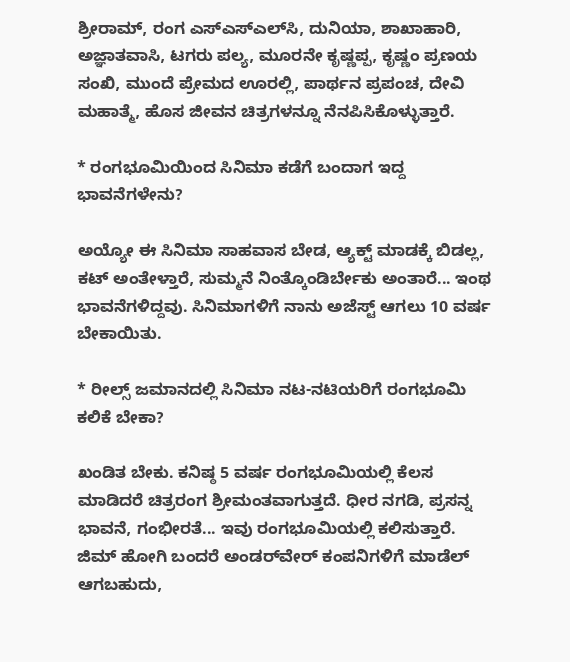ಶ್ರೀರಾಮ್, ರಂಗ ಎಸ್‌ಎಸ್‌ಎಲ್‌ಸಿ, ದುನಿಯಾ, ಶಾಖಾಹಾರಿ, ಅಜ್ಞಾತವಾಸಿ, ಟಗರು ಪಲ್ಯ, ಮೂರನೇ ಕೃಷ್ಣಪ್ಪ, ಕೃಷ್ಣಂ ಪ್ರಣಯ ಸಂಖಿ, ಮುಂದೆ ಪ್ರೇಮದ ಊರಲ್ಲಿ, ಪಾರ್ಥನ ಪ್ರಪಂಚ, ದೇವಿ ಮಹಾತ್ಮೆ, ಹೊಸ ಜೀವನ ಚಿತ್ರಗಳನ್ನೂ ನೆನಪಿಸಿಕೊಳ್ಳುತ್ತಾರೆ.

* ರಂಗಭೂಮಿಯಿಂದ ಸಿನಿಮಾ ಕಡೆಗೆ ಬಂದಾಗ ಇದ್ದ ಭಾವನೆಗಳೇನು?

ಅಯ್ಯೋ ಈ ಸಿನಿಮಾ ಸಾಹವಾಸ ಬೇಡ, ಆ್ಯಕ್ಟ್‌ ಮಾಡಕ್ಕೆ ಬಿಡಲ್ಲ, ಕಟ್‌ ಅಂತೇಳ್ತಾರೆ, ಸುಮ್ಮನೆ ನಿಂತ್ಕೊಂಡಿರ್ಬೇಕು ಅಂತಾರೆ... ಇಂಥ ಭಾವನೆಗಳಿದ್ದವು. ಸಿನಿಮಾಗಳಿಗೆ ನಾನು ಅಜೆಸ್ಟ್‌ ಆಗಲು 10 ವರ್ಷ ಬೇಕಾಯಿತು.

* ರೀಲ್ಸ್‌ ಜಮಾನದಲ್ಲಿ ಸಿನಿಮಾ ನಟ-ನಟಿಯರಿಗೆ ರಂಗಭೂಮಿ ಕಲಿಕೆ ಬೇಕಾ?

ಖಂಡಿತ ಬೇಕು. ಕನಿಷ್ಠ 5 ವರ್ಷ ರಂಗಭೂಮಿಯಲ್ಲಿ ಕೆಲಸ ಮಾಡಿದರೆ ಚಿತ್ರರಂಗ ಶ್ರೀಮಂತವಾಗುತ್ತದೆ. ಧೀರ ನಗಡಿ, ಪ್ರಸನ್ನ ಭಾವನೆ, ಗಂಭೀರತೆ... ಇವು ರಂಗಭೂಮಿಯಲ್ಲಿ ಕಲಿಸುತ್ತಾರೆ. ಜಿಮ್‌ ಹೋಗಿ ಬಂದರೆ ಅಂಡರ್‌ವೇರ್‌ ಕಂಪನಿಗಳಿಗೆ ಮಾಡೆಲ್‌ ಆಗಬಹುದು,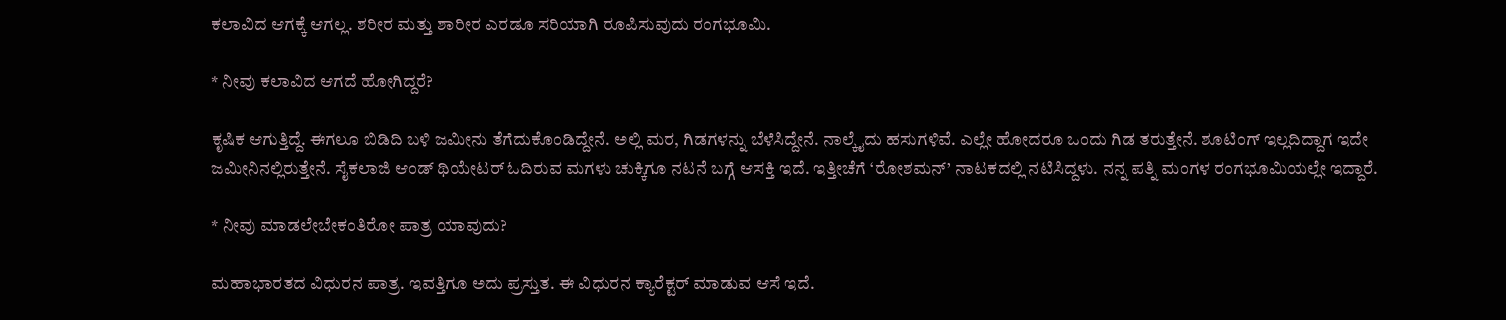ಕಲಾವಿದ ಆಗಕ್ಕೆ ಆಗಲ್ಲ. ಶರೀರ ಮತ್ತು ಶಾರೀರ ಎರಡೂ ಸರಿಯಾಗಿ ರೂಪಿಸುವುದು ರಂಗಭೂಮಿ.

* ನೀವು ಕಲಾವಿದ ಆಗದೆ ಹೋಗಿದ್ದರೆ?

ಕೃಷಿಕ ಆಗುತ್ತಿದ್ದೆ. ಈಗಲೂ ಬಿಡಿದಿ ಬಳಿ ಜಮೀನು ತೆಗೆದುಕೊಂಡಿದ್ದೇನೆ. ಅಲ್ಲಿ ಮರ, ಗಿಡಗಳನ್ನು ಬೆಳೆಸಿದ್ದೇನೆ. ನಾಲ್ಕೈದು ಹಸುಗಳಿವೆ. ಎಲ್ಲೇ ಹೋದರೂ ಒಂದು ಗಿಡ ತರುತ್ತೇನೆ. ಶೂಟಿಂಗ್‌ ಇಲ್ಲದಿದ್ದಾಗ ಇದೇ ಜಮೀನಿನಲ್ಲಿರುತ್ತೇನೆ. ಸೈಕಲಾಜಿ ಆಂಡ್‌ ಥಿಯೇಟರ್‌ ಓದಿರುವ ಮಗಳು ಚುಕ್ಕಿಗೂ ನಟನೆ ಬಗ್ಗೆ ಆಸಕ್ತಿ ಇದೆ. ಇತ್ತೀಚೆಗೆ ‘ರೋಶಮನ್‌’ ನಾಟಕದಲ್ಲಿ ನಟಿಸಿದ್ದಳು. ನನ್ನ ಪತ್ನಿ ಮಂಗಳ ರಂಗಭೂಮಿಯಲ್ಲೇ ಇದ್ದಾರೆ.

* ನೀವು ಮಾಡಲೇಬೇಕಂತಿರೋ ಪಾತ್ರ ಯಾವುದು?

ಮಹಾಭಾರತದ ವಿಧುರನ ಪಾತ್ರ. ಇವತ್ತಿಗೂ ಅದು ಪ್ರಸ್ತುತ. ಈ ವಿಧುರನ ಕ್ಯಾರೆಕ್ಟರ್‌ ಮಾಡುವ ಆಸೆ ಇದೆ.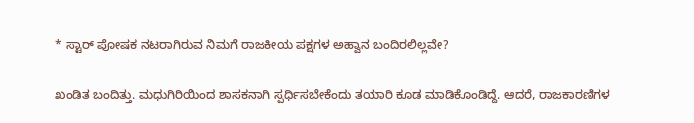* ಸ್ಟಾರ್‌ ಪೋಷಕ ನಟರಾಗಿರುವ ನಿಮಗೆ ರಾಜಕೀಯ ಪಕ್ಷಗಳ ಅಹ್ವಾನ ಬಂದಿರಲಿಲ್ಲವೇ?

ಖಂಡಿತ ಬಂದಿತ್ತು. ಮಧುಗಿರಿಯಿಂದ ಶಾಸಕನಾಗಿ ಸ್ಪರ್ಧಿಸಬೇಕೆಂದು ತಯಾರಿ ಕೂಡ ಮಾಡಿಕೊಂಡಿದ್ದೆ. ಆದರೆ, ರಾಜಕಾರಣಿಗಳ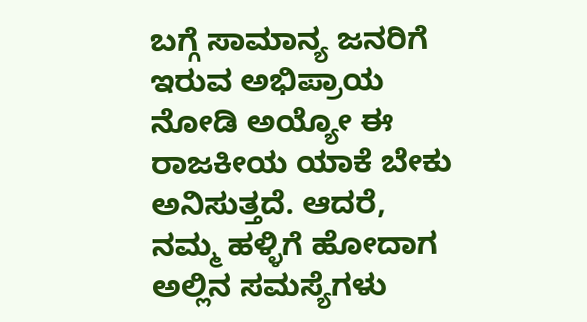ಬಗ್ಗೆ ಸಾಮಾನ್ಯ ಜನರಿಗೆ ಇರುವ ಅಭಿಪ್ರಾಯ ನೋಡಿ ಅಯ್ಯೋ ಈ ರಾಜಕೀಯ ಯಾಕೆ ಬೇಕು ಅನಿಸುತ್ತದೆ. ಆದರೆ, ನಮ್ಮ ಹಳ್ಳಿಗೆ ಹೋದಾಗ ಅಲ್ಲಿನ ಸಮಸ್ಯೆಗಳು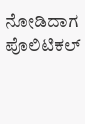ನೋಡಿದಾಗ ಪೊಲಿಟಿಕಲ್‌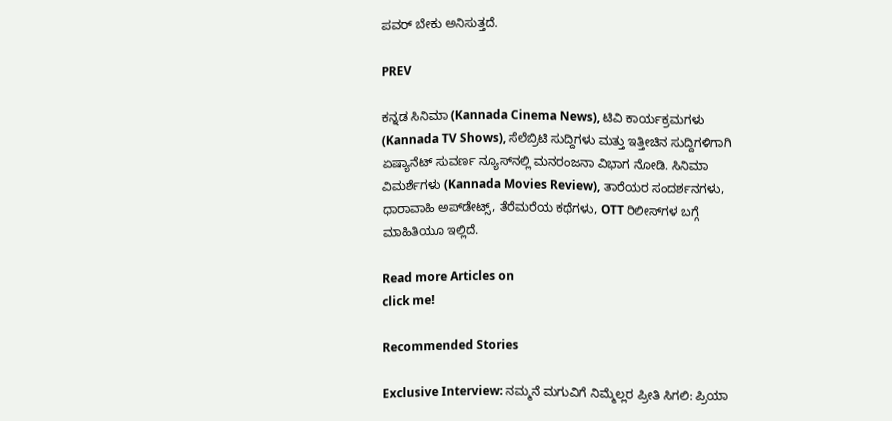ಪವರ್‌ ಬೇಕು ಅನಿಸುತ್ತದೆ.

PREV

ಕನ್ನಡ ಸಿನಿಮಾ (Kannada Cinema News), ಟಿವಿ ಕಾರ್ಯಕ್ರಮಗಳು (Kannada TV Shows), ಸೆಲೆಬ್ರಿಟಿ ಸುದ್ದಿಗಳು ಮತ್ತು ಇತ್ತೀಚಿನ ಸುದ್ದಿಗಳಿಗಾಗಿ ಏಷ್ಯಾನೆಟ್ ಸುವರ್ಣ ನ್ಯೂಸ್‌ನಲ್ಲಿ ಮನರಂಜನಾ ವಿಭಾಗ ನೋಡಿ. ಸಿನಿಮಾ ವಿಮರ್ಶೆಗಳು (Kannada Movies Review), ತಾರೆಯರ ಸಂದರ್ಶನಗಳು, ಧಾರಾವಾಹಿ ಅಪ್‌ಡೇಟ್ಸ್‌, ತೆರೆಮರೆಯ ಕಥೆಗಳು, OTT ರಿಲೀಸ್‌ಗಳ ಬಗ್ಗೆ ಮಾಹಿತಿಯೂ ಇಲ್ಲಿದೆ.

Read more Articles on
click me!

Recommended Stories

Exclusive Interview: ನಮ್ಮನೆ ಮಗುವಿಗೆ ನಿಮ್ಮೆಲ್ಲರ ಪ್ರೀತಿ ಸಿಗಲಿ: ಪ್ರಿಯಾ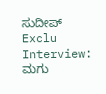ಸುದೀಪ್
Exclu Interview: ಮಗು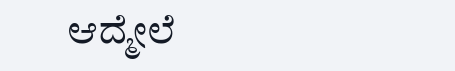ಆದ್ಮೇಲೆ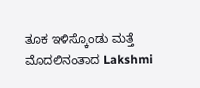ತೂಕ ಇಳಿಸ್ಕೊಂಡು ಮತ್ತೆ ಮೊದಲಿನಂತಾದ Lakshmi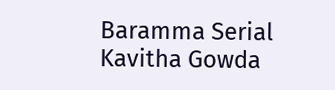Baramma Serial Kavitha Gowda